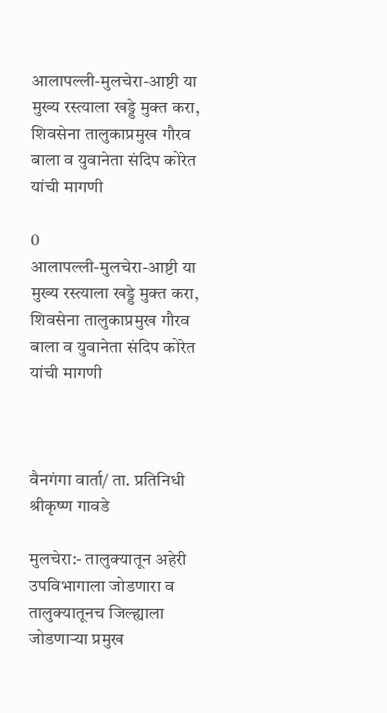आलापल्ली-मुलचेरा-आष्टी या मुख्य रस्त्याला खड्डे मुक्त करा, शिवसेना तालुकाप्रमुख गौरव बाला व युवानेता संदिप कोरेत यांची मागणी

0
आलापल्ली-मुलचेरा-आष्टी या मुख्य रस्त्याला खड्डे मुक्त करा,
शिवसेना तालुकाप्रमुख गौरव बाला व युवानेता संदिप कोरेत यांची मागणी



वैनगंगा वार्ता/ ता. प्रतिनिधी श्रीकृष्ण गावडे

मुलचेरा:- तालुक्यातून अहेरी उपविभागाला जोडणारा व तालुक्यातूनच जिल्ह्याला जोडणाऱ्या प्रमुख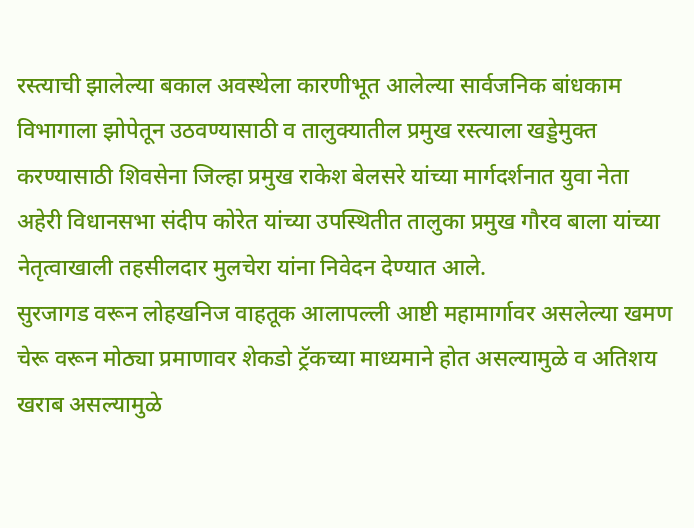रस्त्याची झालेल्या बकाल अवस्थेला कारणीभूत आलेल्या सार्वजनिक बांधकाम विभागाला झोपेतून उठवण्यासाठी व तालुक्यातील प्रमुख रस्त्याला खड्डेमुक्त करण्यासाठी शिवसेना जिल्हा प्रमुख राकेश बेलसरे यांच्या मार्गदर्शनात युवा नेता अहेरी विधानसभा संदीप कोरेत यांच्या उपस्थितीत तालुका प्रमुख गौरव बाला यांच्या नेतृत्वाखाली तहसीलदार मुलचेरा यांना निवेदन देण्यात आले.
सुरजागड वरून लोहखनिज वाहतूक आलापल्ली आष्टी महामार्गावर असलेल्या खमण चेरू वरून मोठ्या प्रमाणावर शेकडो ट्रॅकच्या माध्यमाने होत असल्यामुळे व अतिशय खराब असल्यामुळे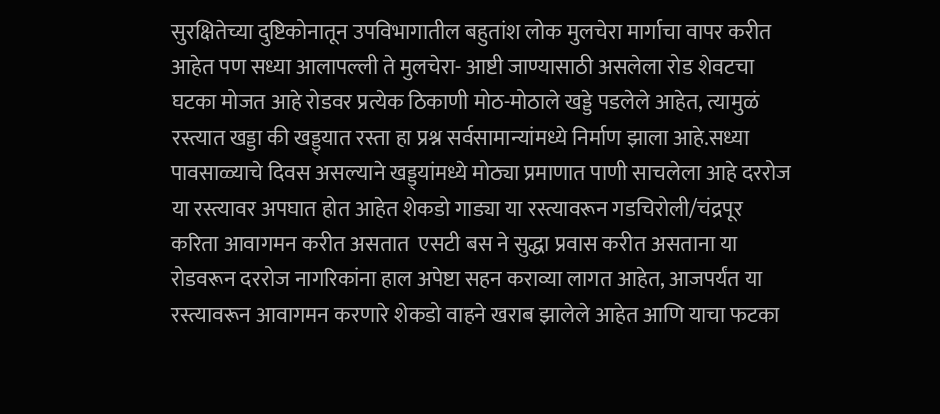सुरक्षितेच्या दुष्टिकोनातून उपविभागातील बहुतांश लोक मुलचेरा मार्गाचा वापर करीत आहेत पण सध्या आलापल्ली ते मुलचेरा- आष्टी जाण्यासाठी असलेला रोड शेवटचा घटका मोजत आहे रोडवर प्रत्येक ठिकाणी मोठ-मोठाले खड्डे पडलेले आहेत, त्यामुळं रस्त्यात खड्डा की खड्ड्यात रस्ता हा प्रश्न सर्वसामान्यांमध्ये निर्माण झाला आहे.सध्या पावसाळ्याचे दिवस असल्याने खड्ड्यांमध्ये मोठ्या प्रमाणात पाणी साचलेला आहे दररोज या रस्त्यावर अपघात होत आहेत शेकडो गाड्या या रस्त्यावरून गडचिरोली/चंद्रपूर करिता आवागमन करीत असतात  एसटी बस ने सुद्धा प्रवास करीत असताना या रोडवरून दररोज नागरिकांना हाल अपेष्टा सहन कराव्या लागत आहेत, आजपर्यंत या रस्त्यावरून आवागमन करणारे शेकडो वाहने खराब झालेले आहेत आणि याचा फटका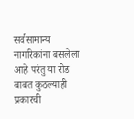सर्वसामान्य नागरिकांना बसलेला आहे परंतु या रोड बाबत कुठल्याही प्रकारची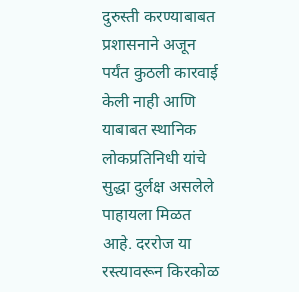दुरुस्ती करण्याबाबत प्रशासनाने अजून पर्यंत कुठली कारवाई केली नाही आणि याबाबत स्थानिक लोकप्रतिनिधी यांचे सुद्धा दुर्लक्ष असलेले पाहायला मिळत आहे. दररोज या रस्त्यावरून किरकोळ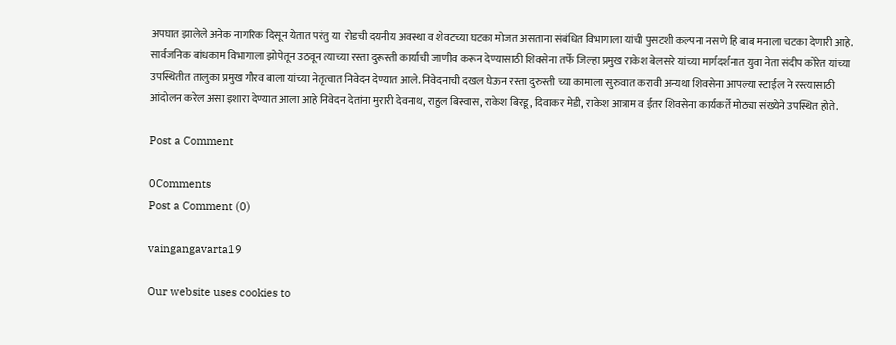अपघात झालेले अनेक नागरिक दिसून येतात परंतु या  रोडची दयनीय अवस्था व शेवटच्या घटका मोजत असताना संबंधित विभागाला यांची पुसटशी कल्पना नसणे हि बाब मनाला चटका देणारी आहे.
सार्वजनिक बांधकाम विभागाला झोपेतून उठवून त्याच्या रस्ता दुरूस्ती कार्याची जाणीव करून देण्यासाठी शिवसेना तर्फे जिल्हा प्रमुख राकेश बेलसरे यांच्या मार्गदर्शनात युवा नेता संदीप कोरेत यांच्या उपस्थितीत तालुका प्रमुख गौरव बाला यांच्या नेतृत्वात निवेदन देण्यात आले. निवेदनाची दखल घेऊन रस्ता दुरुस्ती च्या कामाला सुरुवात करावी अन्यथा शिवसेना आपल्या स्टाईल ने रस्त्यासाठी आंदोलन करेल असा इशारा देण्यात आला आहे निवेदन देतांना मुरारी देवनाथ, राहुल बिस्वास, राकेश बिरडू, दिवाकर मेडी, राकेश आत्राम व ईतर शिवसेना कार्यकर्ते मोठ्या संख्येने उपस्थित होते.

Post a Comment

0Comments
Post a Comment (0)

vaingangavarta19

Our website uses cookies to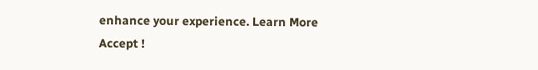enhance your experience. Learn More
Accept !